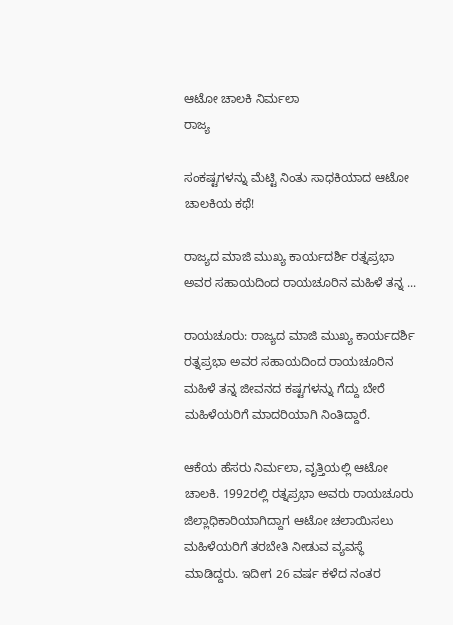ಆಟೋ ಚಾಲಕಿ ನಿರ್ಮಲಾ
ರಾಜ್ಯ

ಸಂಕಷ್ಟಗಳನ್ನು ಮೆಟ್ಟಿ ನಿಂತು ಸಾಧಕಿಯಾದ ಆಟೋ ಚಾಲಕಿಯ ಕಥೆ!

ರಾಜ್ಯದ ಮಾಜಿ ಮುಖ್ಯ ಕಾರ್ಯದರ್ಶಿ ರತ್ನಪ್ರಭಾ ಅವರ ಸಹಾಯದಿಂದ ರಾಯಚೂರಿನ ಮಹಿಳೆ ತನ್ನ ...

ರಾಯಚೂರು: ರಾಜ್ಯದ ಮಾಜಿ ಮುಖ್ಯ ಕಾರ್ಯದರ್ಶಿ ರತ್ನಪ್ರಭಾ ಅವರ ಸಹಾಯದಿಂದ ರಾಯಚೂರಿನ ಮಹಿಳೆ ತನ್ನ ಜೀವನದ ಕಷ್ಟಗಳನ್ನು ಗೆದ್ದು ಬೇರೆ ಮಹಿಳೆಯರಿಗೆ ಮಾದರಿಯಾಗಿ ನಿಂತಿದ್ದಾರೆ.

ಆಕೆಯ ಹೆಸರು ನಿರ್ಮಲಾ, ವೃತ್ತಿಯಲ್ಲಿ ಆಟೋ ಚಾಲಕಿ. 1992ರಲ್ಲಿ ರತ್ನಪ್ರಭಾ ಅವರು ರಾಯಚೂರು ಜಿಲ್ಲಾಧಿಕಾರಿಯಾಗಿದ್ದಾಗ ಆಟೋ ಚಲಾಯಿಸಲು ಮಹಿಳೆಯರಿಗೆ ತರಬೇತಿ ನೀಡುವ ವ್ಯವಸ್ಥೆ ಮಾಡಿದ್ದರು. ಇದೀಗ 26 ವರ್ಷ ಕಳೆದ ನಂತರ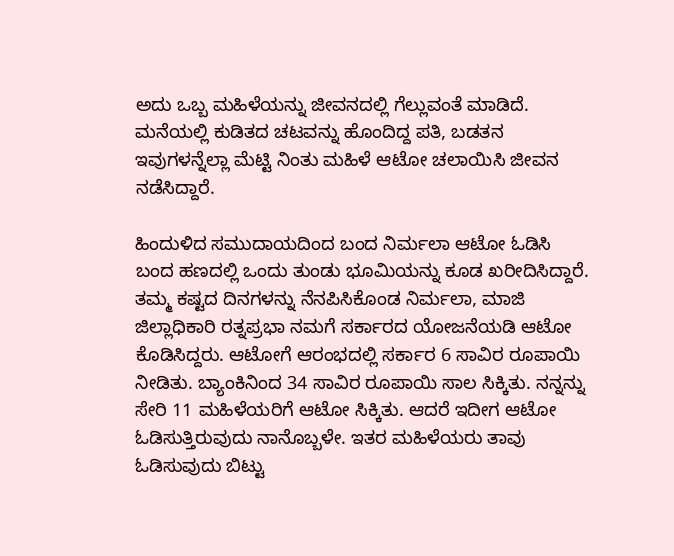ಅದು ಒಬ್ಬ ಮಹಿಳೆಯನ್ನು ಜೀವನದಲ್ಲಿ ಗೆಲ್ಲುವಂತೆ ಮಾಡಿದೆ. ಮನೆಯಲ್ಲಿ ಕುಡಿತದ ಚಟವನ್ನು ಹೊಂದಿದ್ದ ಪತಿ, ಬಡತನ ಇವುಗಳನ್ನೆಲ್ಲಾ ಮೆಟ್ಟಿ ನಿಂತು ಮಹಿಳೆ ಆಟೋ ಚಲಾಯಿಸಿ ಜೀವನ ನಡೆಸಿದ್ದಾರೆ.

ಹಿಂದುಳಿದ ಸಮುದಾಯದಿಂದ ಬಂದ ನಿರ್ಮಲಾ ಆಟೋ ಓಡಿಸಿ ಬಂದ ಹಣದಲ್ಲಿ ಒಂದು ತುಂಡು ಭೂಮಿಯನ್ನು ಕೂಡ ಖರೀದಿಸಿದ್ದಾರೆ. ತಮ್ಮ ಕಷ್ಟದ ದಿನಗಳನ್ನು ನೆನಪಿಸಿಕೊಂಡ ನಿರ್ಮಲಾ, ಮಾಜಿ ಜಿಲ್ಲಾಧಿಕಾರಿ ರತ್ನಪ್ರಭಾ ನಮಗೆ ಸರ್ಕಾರದ ಯೋಜನೆಯಡಿ ಆಟೋ ಕೊಡಿಸಿದ್ದರು. ಆಟೋಗೆ ಆರಂಭದಲ್ಲಿ ಸರ್ಕಾರ 6 ಸಾವಿರ ರೂಪಾಯಿ ನೀಡಿತು. ಬ್ಯಾಂಕಿನಿಂದ 34 ಸಾವಿರ ರೂಪಾಯಿ ಸಾಲ ಸಿಕ್ಕಿತು. ನನ್ನನ್ನು ಸೇರಿ 11 ಮಹಿಳೆಯರಿಗೆ ಆಟೋ ಸಿಕ್ಕಿತು. ಆದರೆ ಇದೀಗ ಆಟೋ ಓಡಿಸುತ್ತಿರುವುದು ನಾನೊಬ್ಬಳೇ. ಇತರ ಮಹಿಳೆಯರು ತಾವು ಓಡಿಸುವುದು ಬಿಟ್ಟು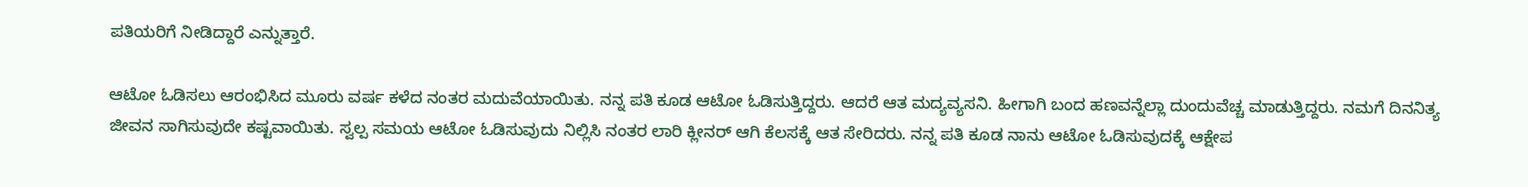ಪತಿಯರಿಗೆ ನೀಡಿದ್ದಾರೆ ಎನ್ನುತ್ತಾರೆ.

ಆಟೋ ಓಡಿಸಲು ಆರಂಭಿಸಿದ ಮೂರು ವರ್ಷ ಕಳೆದ ನಂತರ ಮದುವೆಯಾಯಿತು. ನನ್ನ ಪತಿ ಕೂಡ ಆಟೋ ಓಡಿಸುತ್ತಿದ್ದರು. ಆದರೆ ಆತ ಮದ್ಯವ್ಯಸನಿ. ಹೀಗಾಗಿ ಬಂದ ಹಣವನ್ನೆಲ್ಲಾ ದುಂದುವೆಚ್ಚ ಮಾಡುತ್ತಿದ್ದರು. ನಮಗೆ ದಿನನಿತ್ಯ ಜೀವನ ಸಾಗಿಸುವುದೇ ಕಷ್ಟವಾಯಿತು. ಸ್ವಲ್ಪ ಸಮಯ ಆಟೋ ಓಡಿಸುವುದು ನಿಲ್ಲಿಸಿ ನಂತರ ಲಾರಿ ಕ್ಲೀನರ್ ಆಗಿ ಕೆಲಸಕ್ಕೆ ಆತ ಸೇರಿದರು. ನನ್ನ ಪತಿ ಕೂಡ ನಾನು ಆಟೋ ಓಡಿಸುವುದಕ್ಕೆ ಆಕ್ಷೇಪ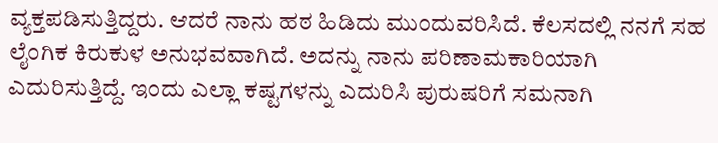ವ್ಯಕ್ತಪಡಿಸುತ್ತಿದ್ದರು. ಆದರೆ ನಾನು ಹಠ ಹಿಡಿದು ಮುಂದುವರಿಸಿದೆ. ಕೆಲಸದಲ್ಲಿ ನನಗೆ ಸಹ ಲೈಂಗಿಕ ಕಿರುಕುಳ ಅನುಭವವಾಗಿದೆ. ಅದನ್ನು ನಾನು ಪರಿಣಾಮಕಾರಿಯಾಗಿ ಎದುರಿಸುತ್ತಿದ್ದೆ. ಇಂದು ಎಲ್ಲಾ ಕಷ್ಟಗಳನ್ನು ಎದುರಿಸಿ ಪುರುಷರಿಗೆ ಸಮನಾಗಿ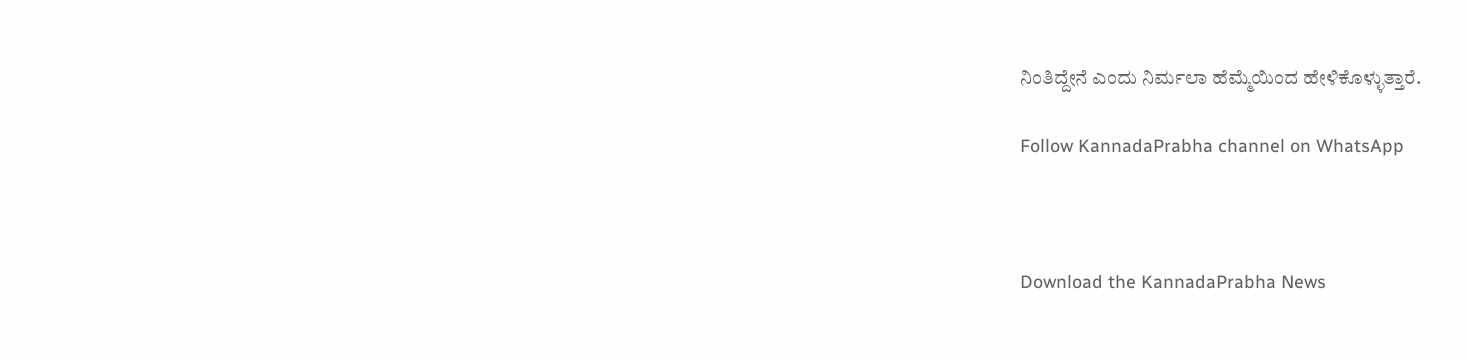ನಿಂತಿದ್ದೇನೆ ಎಂದು ನಿರ್ಮಲಾ ಹೆಮ್ಮೆಯಿಂದ ಹೇಳಿಕೊಳ್ಳುತ್ತಾರೆ.

Follow KannadaPrabha channel on WhatsApp



Download the KannadaPrabha News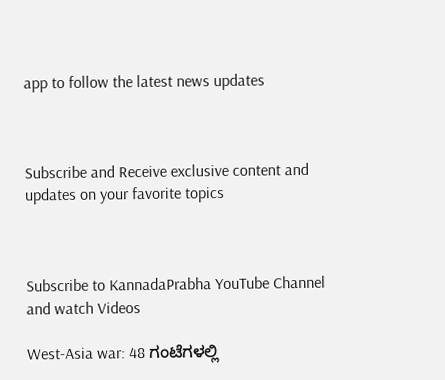app to follow the latest news updates



Subscribe and Receive exclusive content and updates on your favorite topics



Subscribe to KannadaPrabha YouTube Channel and watch Videos

West-Asia war: 48 ಗಂಟೆಗಳಲ್ಲಿ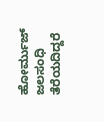ಹೋರ್ಮುಜ್ ಜಲಸಂಧಿ ತೆರೆಯದಿದ್ದರೆ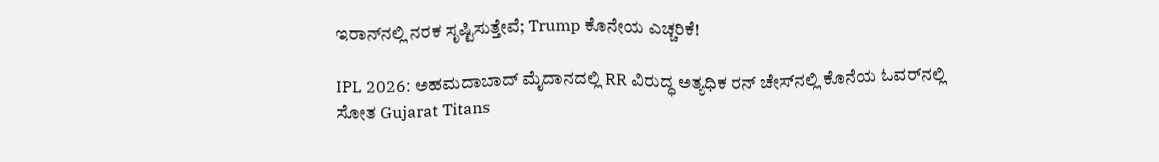ಇರಾನ್‌ನಲ್ಲಿ ನರಕ ಸೃಷ್ಟಿಸುತ್ತೇವೆ; Trump ಕೊನೇಯ ಎಚ್ಚರಿಕೆ!

IPL 2026: ಅಹಮದಾಬಾದ್ ಮೈದಾನದಲ್ಲಿ RR ವಿರುದ್ಧ ಅತ್ಯಧಿಕ ರನ್ ಚೇಸ್‌ನಲ್ಲಿ ಕೊನೆಯ ಓವರ್‌ನಲ್ಲಿ ಸೋತ Gujarat Titans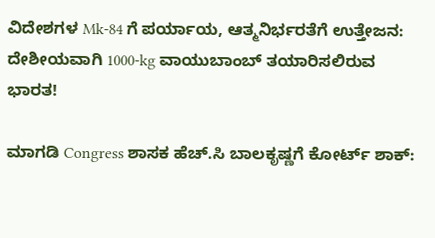ವಿದೇಶಗಳ Mk-84 ಗೆ ಪರ್ಯಾಯ, ಆತ್ಮನಿರ್ಭರತೆಗೆ ಉತ್ತೇಜನ: ದೇಶೀಯವಾಗಿ 1000-kg ವಾಯುಬಾಂಬ್‌ ತಯಾರಿಸಲಿರುವ ಭಾರತ!

ಮಾಗಡಿ Congress ಶಾಸಕ ಹೆಚ್.ಸಿ ಬಾಲಕೃಷ್ಣಗೆ ಕೋರ್ಟ್ ಶಾಕ್: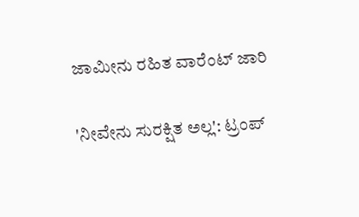ಜಾಮೀನು ರಹಿತ ವಾರೆಂಟ್ ಜಾರಿ

'ನೀವೇನು ಸುರಕ್ಷಿತ ಅಲ್ಲ': ಟ್ರಂಪ್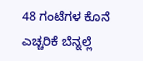48 ಗಂಟೆಗಳ ಕೊನೆ ಎಚ್ಚರಿಕೆ ಬೆನ್ನಲ್ಲೆ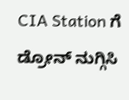CIA Station ಗೆ ಡ್ರೋನ್ ನುಗ್ಗಿಸಿ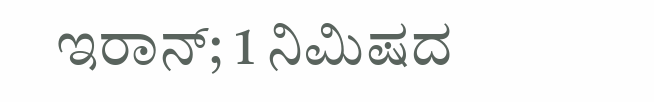ಇರಾನ್; 1 ನಿಮಿಷದ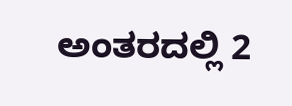ಅಂತರದಲ್ಲಿ 2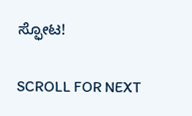ಸ್ಫೋಟ!

SCROLL FOR NEXT